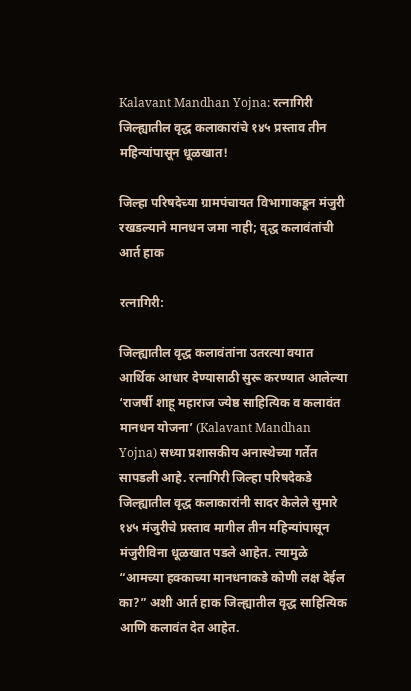Kalavant Mandhan Yojna: रत्नागिरी जिल्ह्यातील वृद्ध कलाकारांचे १४५ प्रस्ताव तीन महिन्यांपासून धूळखात!

जिल्हा परिषदेच्या ग्रामपंचायत विभागाकडून मंजुरी रखडल्याने मानधन जमा नाही; वृद्ध कलावंतांची आर्त हाक

रत्नागिरी:

जिल्ह्यातील वृद्ध कलावंतांना उतरत्या वयात आर्थिक आधार देण्यासाठी सुरू करण्यात आलेल्या ‘राजर्षी शाहू महाराज ज्येष्ठ साहित्यिक व कलावंत मानधन योजना’ (Kalavant Mandhan Yojna) सध्या प्रशासकीय अनास्थेच्या गर्तेत सापडली आहे. रत्नागिरी जिल्हा परिषदेकडे जिल्ह्यातील वृद्ध कलाकारांनी सादर केलेले सुमारे १४५ मंजुरीचे प्रस्ताव मागील तीन महिन्यांपासून मंजुरीविना धूळखात पडले आहेत. त्यामुळे “आमच्या हक्काच्या मानधनाकडे कोणी लक्ष देईल का?” अशी आर्त हाक जिल्ह्यातील वृद्ध साहित्यिक आणि कलावंत देत आहेत.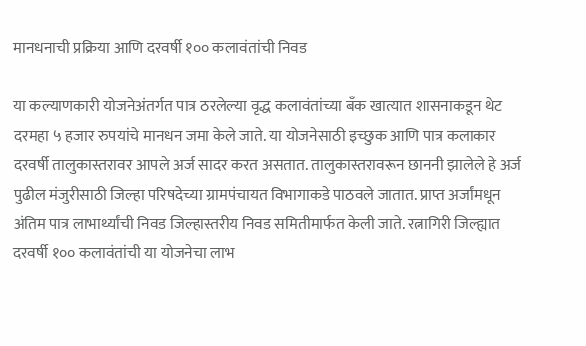मानधनाची प्रक्रिया आणि दरवर्षी १०० कलावंतांची निवड

या कल्याणकारी योजनेअंतर्गत पात्र ठरलेल्या वृद्ध कलावंतांच्या बँक खात्यात शासनाकडून थेट दरमहा ५ हजार रुपयांचे मानधन जमा केले जाते. या योजनेसाठी इच्छुक आणि पात्र कलाकार दरवर्षी तालुकास्तरावर आपले अर्ज सादर करत असतात. तालुकास्तरावरून छाननी झालेले हे अर्ज पुढील मंजुरीसाठी जिल्हा परिषदेच्या ग्रामपंचायत विभागाकडे पाठवले जातात. प्राप्त अर्जांमधून अंतिम पात्र लाभार्थ्यांची निवड जिल्हास्तरीय निवड समितीमार्फत केली जाते. रत्नागिरी जिल्ह्यात दरवर्षी १०० कलावंतांची या योजनेचा लाभ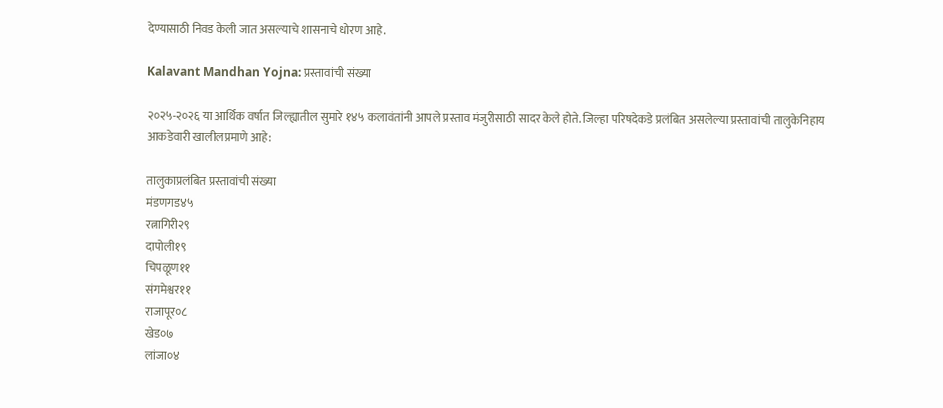देण्यासाठी निवड केली जात असल्याचे शासनाचे धोरण आहे.

Kalavant Mandhan Yojna: प्रस्तावांची संख्या

२०२५-२०२६ या आर्थिक वर्षात जिल्ह्यातील सुमारे १४५ कलावंतांनी आपले प्रस्ताव मंजुरीसाठी सादर केले होते. जिल्हा परिषदेकडे प्रलंबित असलेल्या प्रस्तावांची तालुकेनिहाय आकडेवारी खालीलप्रमाणे आहे:

तालुकाप्रलंबित प्रस्तावांची संख्या
मंडणगड४५
रत्नागिरी२९
दापोली१९
चिपळूण११
संगमेश्वर११
राजापूर०८
खेड०७
लांजा०४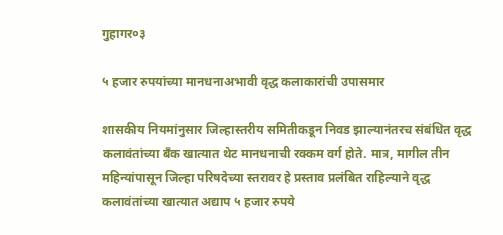गुहागर०३

५ हजार रुपयांच्या मानधनाअभावी वृद्ध कलाकारांची उपासमार

शासकीय नियमांनुसार जिल्हास्तरीय समितीकडून निवड झाल्यानंतरच संबंधित वृद्ध कलावंतांच्या बँक खात्यात थेट मानधनाची रक्कम वर्ग होते. मात्र, मागील तीन महिन्यांपासून जिल्हा परिषदेच्या स्तरावर हे प्रस्ताव प्रलंबित राहिल्याने वृद्ध कलावंतांच्या खात्यात अद्याप ५ हजार रुपये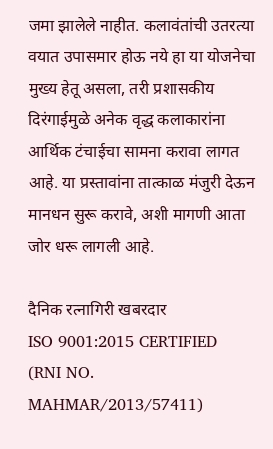जमा झालेले नाहीत. कलावंतांची उतरत्या वयात उपासमार होऊ नये हा या योजनेचा मुख्य हेतू असला, तरी प्रशासकीय दिरंगाईमुळे अनेक वृद्ध कलाकारांना आर्थिक टंचाईचा सामना करावा लागत आहे. या प्रस्तावांना तात्काळ मंजुरी देऊन मानधन सुरू करावे, अशी मागणी आता जोर धरू लागली आहे.

दैनिक रत्नागिरी खबरदार
ISO 9001:2015 CERTIFIED
(RNI NO. MAHMAR/2013/57411)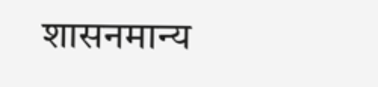शासनमान्य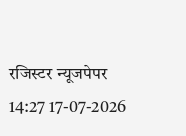रजिस्टर न्यूजपेपर
14:27 17-07-2026